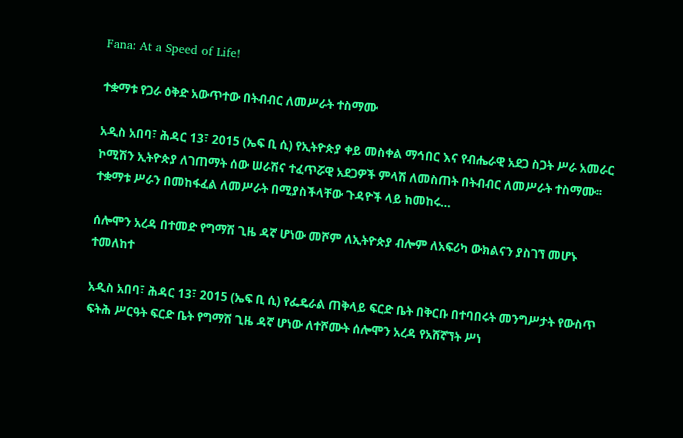Fana: At a Speed of Life!

ተቋማቱ የጋራ ዕቅድ አውጥተው በትብብር ለመሥራት ተስማሙ

አዲስ አበባ፣ ሕዳር 13፣ 2015 (ኤፍ ቢ ሲ) የኢትዮጵያ ቀይ መስቀል ማኅበር እና የብሔራዊ አደጋ ስጋት ሥራ አመራር ኮሚሽን ኢትዮጵያ ለገጠማት ሰው ሠራሽና ተፈጥሯዊ አደጋዎች ምላሽ ለመስጠት በትብብር ለመሥራት ተስማሙ፡፡ ተቋማቱ ሥራን በመከፋፈል ለመሥራት በሚያስችላቸው ጉዳዮች ላይ ከመከሩ…

ሰሎሞን አረዳ በተመድ የግማሽ ጊዜ ዳኛ ሆነው መሾም ለኢትዮጵያ ብሎም ለአፍሪካ ውክልናን ያስገኘ መሆኑ ተመለከተ

አዲስ አበባ፣ ሕዳር 13፣ 2015 (ኤፍ ቢ ሲ) የፌዴራል ጠቅላይ ፍርድ ቤት በቅርቡ በተባበሩት መንግሥታት የውስጥ ፍትሕ ሥርዓት ፍርድ ቤት የግማሽ ጊዜ ዳኛ ሆነው ለተሾሙት ሰሎሞን አረዳ የአሸኛኘት ሥነ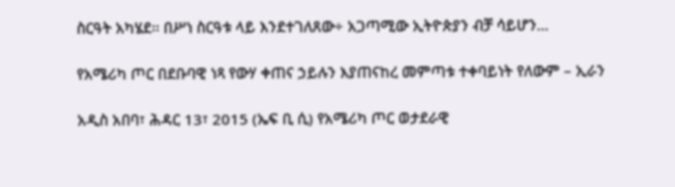ስርዓት አካሄደ፡፡ በሥነ ስርዓቱ ላይ እንደተገለጸው÷ አጋጣሚው ኢትዮጵያን ብቻ ሳይሆን…

የአሜሪካ ጦር በደቡባዊ ነጻ የውሃ ቀጠና ኃይሉን እያጠናከረ መምጣቱ ተቀባይነት የለውም – ኢራን

አዲስ አበባ፣ ሕዳር 13፣ 2015 (ኤፍ ቢ ሲ) የአሜሪካ ጦር ወታደራዊ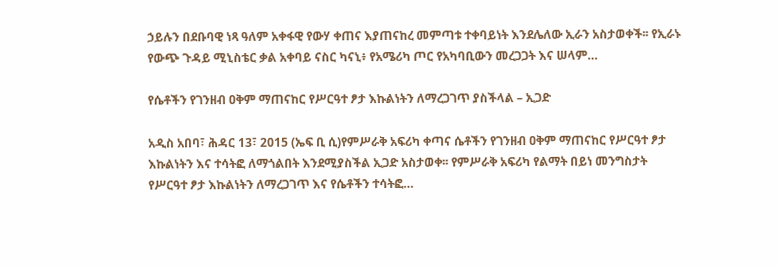ኃይሉን በደቡባዊ ነጻ ዓለም አቀፋዊ የውሃ ቀጠና እያጠናከረ መምጣቱ ተቀባይነት እንደሌለው ኢራን አስታወቀች፡፡ የኢራኑ የውጭ ጉዳይ ሚኒስቴር ቃል አቀባይ ናስር ካናኒ፥ የአሜሪካ ጦር የአካባቢውን መረጋጋት እና ሠላም…

የሴቶችን የገንዘብ ዐቅም ማጠናከር የሥርዓተ ፆታ እኩልነትን ለማረጋገጥ ያስችላል – ኢጋድ

አዲስ አበባ፣ ሕዳር 13፣ 2015 (ኤፍ ቢ ሲ)የምሥራቅ አፍሪካ ቀጣና ሴቶችን የገንዘብ ዐቅም ማጠናከር የሥርዓተ ፆታ እኩልነትን እና ተሳትፎ ለማጎልበት እንደሚያስችል ኢጋድ አስታወቀ፡፡ የምሥራቅ አፍሪካ የልማት በይነ መንግስታት የሥርዓተ ፆታ እኩልነትን ለማረጋገጥ እና የሴቶችን ተሳትፎ…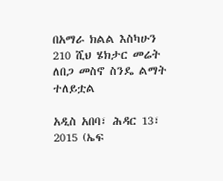በአማራ ክልል እስካሁን 210 ሺህ ሄክታር መሬት ለበጋ መስኖ ስንዴ ልማት ተለይቷል

አዲስ አበባ፣ ሕዳር 13፣ 2015 (ኤፍ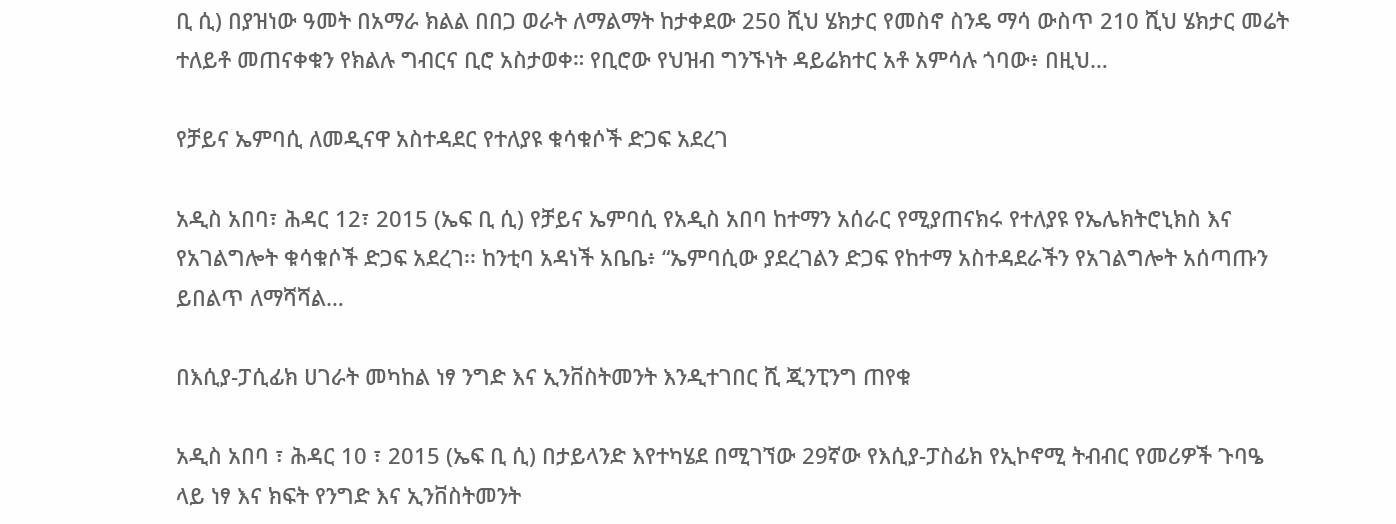ቢ ሲ) በያዝነው ዓመት በአማራ ክልል በበጋ ወራት ለማልማት ከታቀደው 250 ሺህ ሄክታር የመስኖ ስንዴ ማሳ ውስጥ 210 ሺህ ሄክታር መሬት ተለይቶ መጠናቀቁን የክልሉ ግብርና ቢሮ አስታወቀ። የቢሮው የህዝብ ግንኙነት ዳይሬክተር አቶ አምሳሉ ጎባው፥ በዚህ…

የቻይና ኤምባሲ ለመዲናዋ አስተዳደር የተለያዩ ቁሳቁሶች ድጋፍ አደረገ

አዲስ አበባ፣ ሕዳር 12፣ 2015 (ኤፍ ቢ ሲ) የቻይና ኤምባሲ የአዲስ አበባ ከተማን አሰራር የሚያጠናክሩ የተለያዩ የኤሌክትሮኒክስ እና የአገልግሎት ቁሳቁሶች ድጋፍ አደረገ፡፡ ከንቲባ አዳነች አቤቤ፥ “ኤምባሲው ያደረገልን ድጋፍ የከተማ አስተዳደራችን የአገልግሎት አሰጣጡን ይበልጥ ለማሻሻል…

በእሲያ-ፓሲፊክ ሀገራት መካከል ነፃ ንግድ እና ኢንቨስትመንት እንዲተገበር ሺ ጂንፒንግ ጠየቁ

አዲስ አበባ ፣ ሕዳር 10 ፣ 2015 (ኤፍ ቢ ሲ) በታይላንድ እየተካሄደ በሚገኘው 29ኛው የእሲያ-ፓስፊክ የኢኮኖሚ ትብብር የመሪዎች ጉባዔ ላይ ነፃ እና ክፍት የንግድ እና ኢንቨስትመንት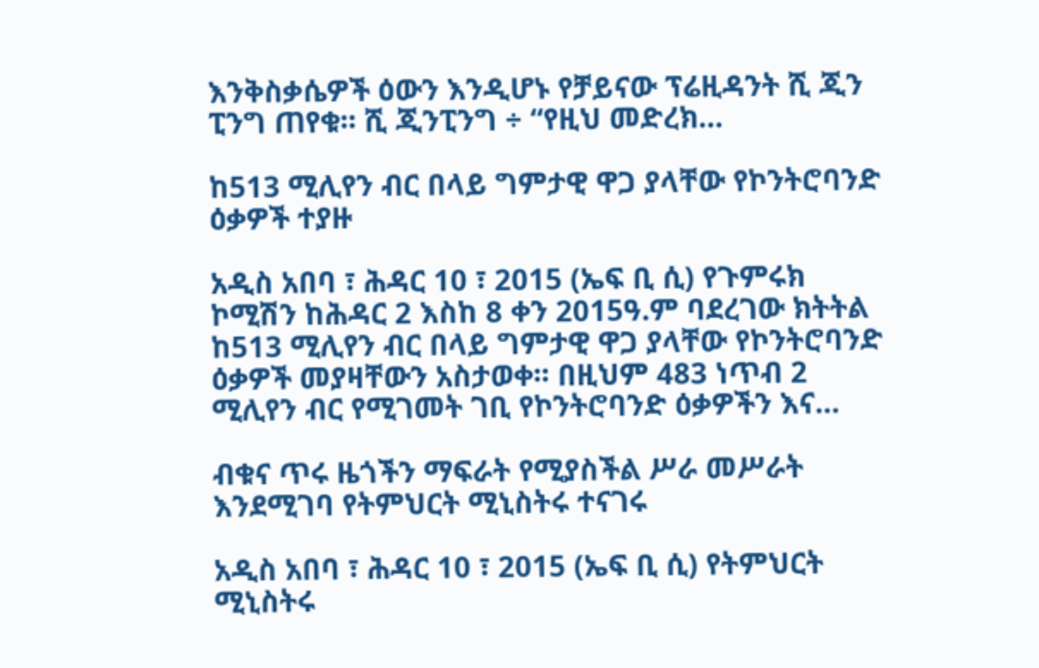እንቅስቃሴዎች ዕውን እንዲሆኑ የቻይናው ፕሬዚዳንት ሺ ጂን ፒንግ ጠየቁ፡፡ ሺ ጂንፒንግ ÷ “የዚህ መድረክ…

ከ513 ሚሊየን ብር በላይ ግምታዊ ዋጋ ያላቸው የኮንትሮባንድ ዕቃዎች ተያዙ

አዲስ አበባ ፣ ሕዳር 10 ፣ 2015 (ኤፍ ቢ ሲ) የጉምሩክ ኮሚሽን ከሕዳር 2 እስከ 8 ቀን 2015ዓ.ም ባደረገው ክትትል ከ513 ሚሊየን ብር በላይ ግምታዊ ዋጋ ያላቸው የኮንትሮባንድ ዕቃዎች መያዛቸውን አስታወቀ፡፡ በዚህም 483 ነጥብ 2 ሚሊየን ብር የሚገመት ገቢ የኮንትሮባንድ ዕቃዎችን እና…

ብቁና ጥሩ ዜጎችን ማፍራት የሚያስችል ሥራ መሥራት እንደሚገባ የትምህርት ሚኒስትሩ ተናገሩ

አዲስ አበባ ፣ ሕዳር 10 ፣ 2015 (ኤፍ ቢ ሲ) የትምህርት ሚኒስትሩ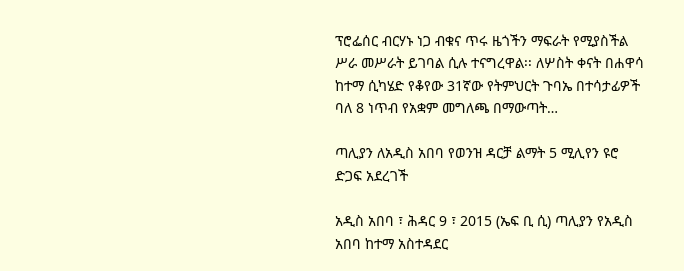ፕሮፌሰር ብርሃኑ ነጋ ብቁና ጥሩ ዜጎችን ማፍራት የሚያስችል ሥራ መሥራት ይገባል ሲሉ ተናግረዋል፡፡ ለሦስት ቀናት በሐዋሳ ከተማ ሲካሄድ የቆየው 31ኛው የትምህርት ጉባኤ በተሳታፊዎች ባለ 8 ነጥብ የአቋም መግለጫ በማውጣት…

ጣሊያን ለአዲስ አበባ የወንዝ ዳርቻ ልማት 5 ሚሊየን ዩሮ ድጋፍ አደረገች

አዲስ አበባ ፣ ሕዳር 9 ፣ 2015 (ኤፍ ቢ ሲ) ጣሊያን የአዲስ አበባ ከተማ አስተዳደር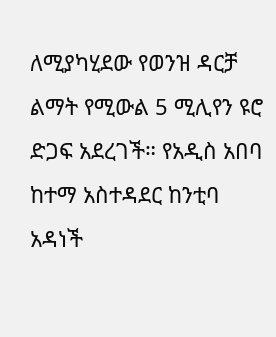ለሚያካሂደው የወንዝ ዳርቻ ልማት የሚውል 5 ሚሊየን ዩሮ ድጋፍ አደረገች። የአዲስ አበባ ከተማ አስተዳደር ከንቲባ አዳነች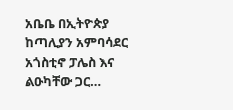አቤቤ በኢትዮጵያ ከጣሊያን አምባሳደር አጎስቲኖ ፓሌስ እና ልዑካቸው ጋር…